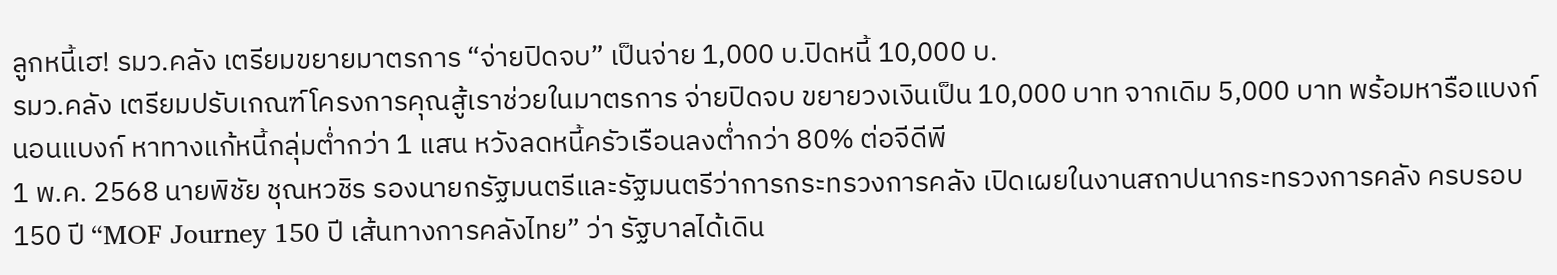ลูกหนี้เฮ! รมว.คลัง เตรียมขยายมาตรการ “จ่ายปิดจบ” เป็นจ่าย 1,000 บ.ปิดหนี้ 10,000 บ.
รมว.คลัง เตรียมปรับเกณฑ์โครงการคุณสู้เราช่วยในมาตรการ จ่ายปิดจบ ขยายวงเงินเป็น 10,000 บาท จากเดิม 5,000 บาท พร้อมหารือแบงก์ นอนแบงก์ หาทางแก้หนี้กลุ่มต่ำกว่า 1 แสน หวังลดหนี้ครัวเรือนลงต่ำกว่า 80% ต่อจีดีพี
1 พ.ค. 2568 นายพิชัย ชุณหวชิร รองนายกรัฐมนตรีและรัฐมนตรีว่าการกระทรวงการคลัง เปิดเผยในงานสถาปนากระทรวงการคลัง ครบรอบ 150 ปี “MOF Journey 150 ปี เส้นทางการคลังไทย” ว่า รัฐบาลได้เดิน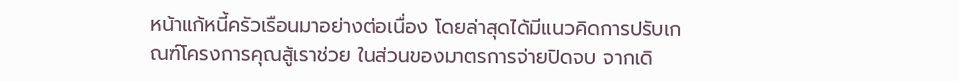หน้าแก้หนี้ครัวเรือนมาอย่างต่อเนื่อง โดยล่าสุดได้มีแนวคิดการปรับเกณฑ์โครงการคุณสู้เราช่วย ในส่วนของมาตรการจ่ายปิดจบ จากเดิ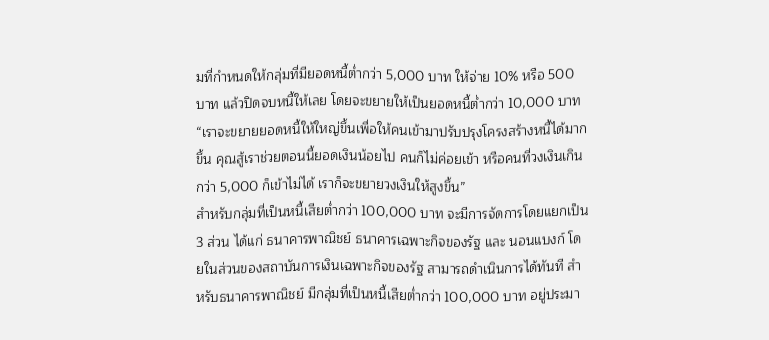มที่กำหนดให้กลุ่มที่มียอดหนี้ต่ำกว่า 5,000 บาท ให้จ่าย 10% หรือ 500 บาท แล้วปิดจบหนี้ให้เลย โดยจะขยายให้เป็นยอดหนี้ต่ำกว่า 10,000 บาท
“เราจะขยายยอดหนี้ให้ใหญ่ขึ้นเพื่อให้คนเข้ามาปรับปรุงโครงสร้างหนี้ได้มากขึ้น คุณสู้เราช่วยตอนนี้ยอดเงินน้อยไป คนก็ไม่ค่อยเข้า หรือคนที่วงเงินเกินกว่า 5,000 ก็เข้าไม่ได้ เราก็จะขยายวงเงินให้สูงขึ้น”
สำหรับกลุ่มที่เป็นหนี้เสียต่ำกว่า 100,000 บาท จะมีการจัดการโดยแยกเป็น 3 ส่วน ได้แก่ ธนาคารพาณิชย์ ธนาคารเฉพาะกิจของรัฐ และ นอนแบงก์ โดยในส่วนของสถาบันการเงินเฉพาะกิจของรัฐ สามารถดำเนินการได้ทันที สำหรับธนาคารพาณิชย์ มีกลุ่มที่เป็นหนี้เสียต่ำกว่า 100,000 บาท อยู่ประมา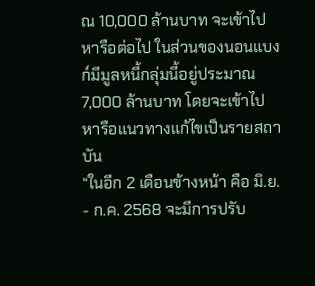ณ 10,000 ล้านบาท จะเข้าไปหารือต่อไป ในส่วนของนอนแบงก์มีมูลหนี้กลุ่มนี้อยู่ประมาณ 7,000 ล้านบาท โดยจะเข้าไปหารือแนวทางแก้ไขเป็นรายสถาบัน
“ในอีก 2 เดือนข้างหน้า คือ มิ.ย. - ก.ค. 2568 จะมีการปรับ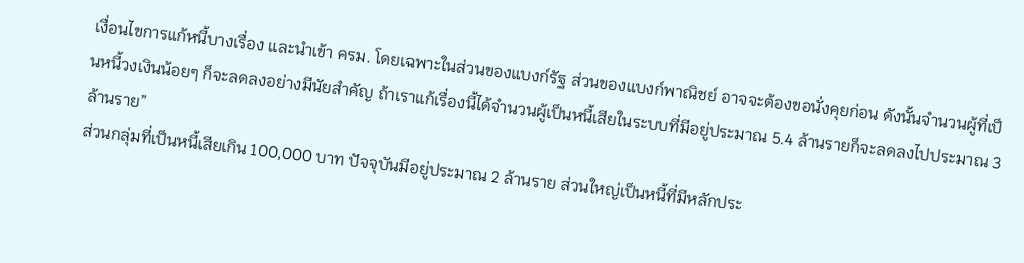เงื่อนไขการแก้หนี้บางเรื่อง และนำเข้า ครม. โดยเฉพาะในส่วนของแบงก์รัฐ ส่วนของแบงก์พาณิชย์ อาจจะต้องขอนั่งคุยก่อน ดังนั้นจำนวนผู้ที่เป็นหนี้วงเงินน้อยๆ ก็จะลดลงอย่างมีนัยสำคัญ ถ้าเราแก้เรื่องนี้ได้จำนวนผู้เป็นหนี้เสียในระบบที่มีอยู่ประมาณ 5.4 ล้านรายก็จะลดลงไปประมาณ 3 ล้านราย”
ส่วนกลุ่มที่เป็นหนี้เสียเกิน 100,000 บาท ปัจจุบันมีอยู่ประมาณ 2 ล้านราย ส่วนใหญ่เป็นหนี้ที่มีหลักประ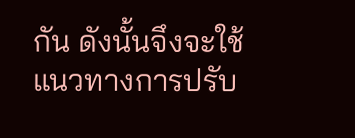กัน ดังนั้นจึงจะใช้แนวทางการปรับ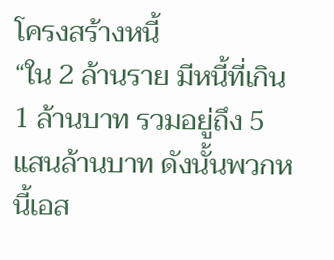โครงสร้างหนี้
“ใน 2 ล้านราย มีหนี้ที่เกิน 1 ล้านบาท รวมอยู่ถึง 5 แสนล้านบาท ดังนั้นพวกหนี้เอส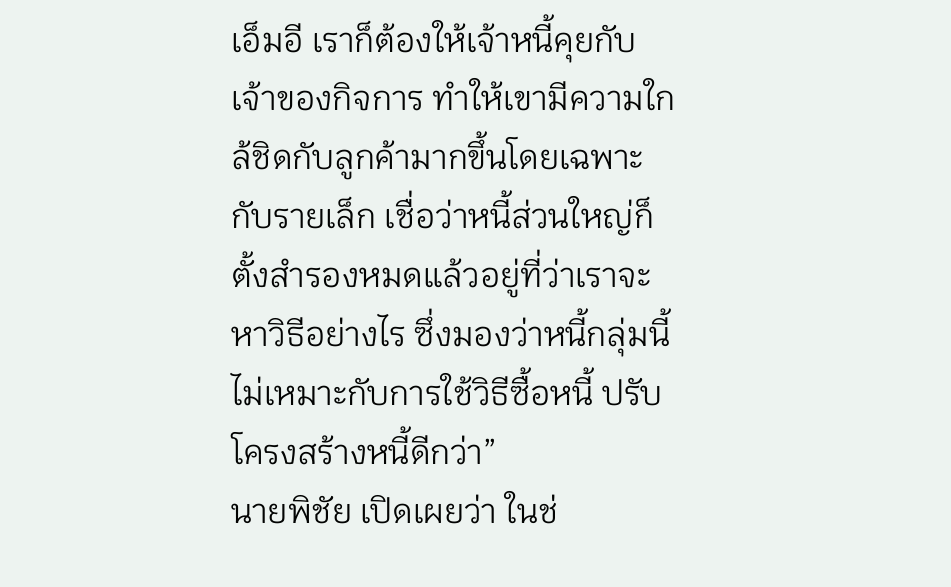เอ็มอี เราก็ต้องให้เจ้าหนี้คุยกับเจ้าของกิจการ ทำให้เขามีความใกล้ชิดกับลูกค้ามากขึ้นโดยเฉพาะกับรายเล็ก เชื่อว่าหนี้ส่วนใหญ่ก็ตั้งสำรองหมดแล้วอยู่ที่ว่าเราจะหาวิธีอย่างไร ซึ่งมองว่าหนี้กลุ่มนี้ไม่เหมาะกับการใช้วิธีซื้อหนี้ ปรับโครงสร้างหนี้ดีกว่า”
นายพิชัย เปิดเผยว่า ในช่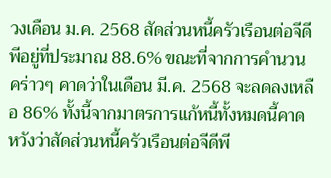วงเดือน ม.ค. 2568 สัดส่วนหนี้ครัวเรือนต่อจีดีพีอยู่ที่ประมาณ 88.6% ขณะที่จากการคำนวนคร่าวๆ คาดว่าในเดือน มี.ค. 2568 จะลดลงเหลือ 86% ทั้งนี้จากมาตรการแก้หนี้ทั้งหมดนี้คาดหวังว่าสัดส่วนหนี้ครัวเรือนต่อจีดีพี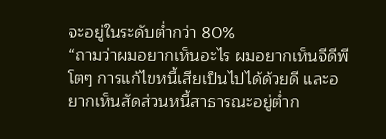จะอยู่ในระดับต่ำกว่า 80%
“ถามว่าผมอยากเห็นอะไร ผมอยากเห็นจีดีพีโตๆ การแก้ไขหนี้เสียเป็นไปได้ด้วยดี และอยากเห็นสัดส่วนหนี้สาธารณะอยู่ต่ำก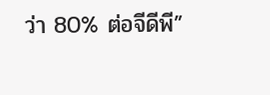ว่า 80% ต่อจีดีพี”